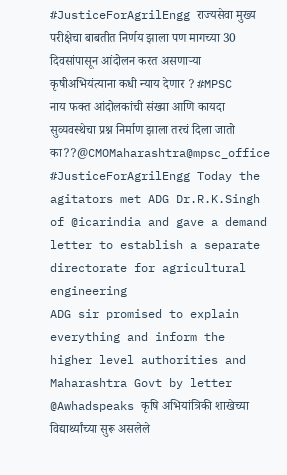#JusticeForAgrilEngg राज्यसेवा मुख्य परीक्षेचा बाबतीत निर्णय झाला पण मागच्या 30 दिवसांपासून आंदोलन करत असणाऱ्या कृषीअभियंत्याना कधी न्याय देणार ? #MPSC नाय फक्त आंदोलकांची संख्या आणि कायदा सुव्यवस्थेचा प्रश्न निर्माण झाला तरचं दिला जातो का??@CMOMaharashtra@mpsc_office
#JusticeForAgrilEngg Today the agitators met ADG Dr.R.K.Singh of @icarindia and gave a demand letter to establish a separate directorate for agricultural engineering
ADG sir promised to explain everything and inform the higher level authorities and Maharashtra Govt by letter
@Awhadspeaks कृषि अभियांत्रिकी शाखेच्या विद्यार्थ्यांच्या सुरू असलेले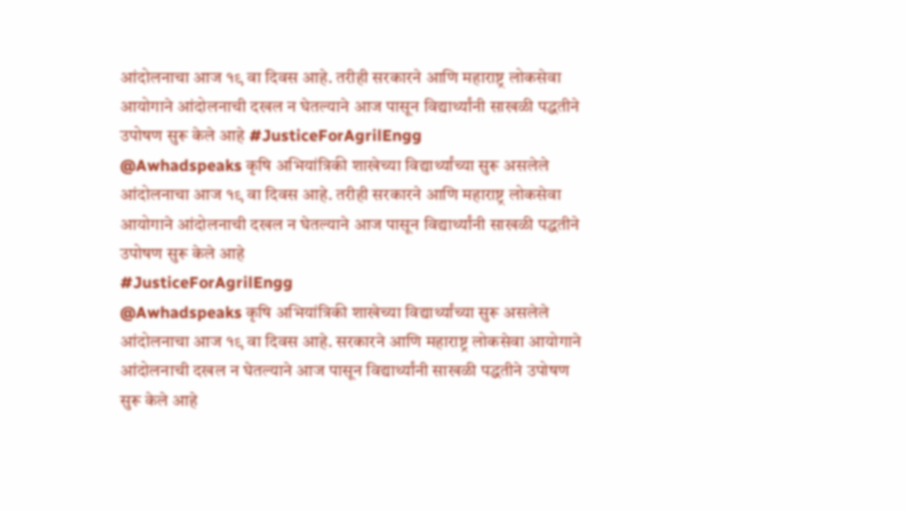आंदोलनाचा आज १९ वा दिवस आहे. तरीही सरकारने आणि महाराष्ट्र लोकसेवा आयोगाने आंदोलनाची दखल न घेतल्याने आज पासून विद्यार्थ्यांनी साखळी पद्धतीने उपोषण सुरू केले आहे #JusticeForAgrilEngg
@Awhadspeaks कृषि अभियांत्रिकी शाखेच्या विद्यार्थ्यांच्या सुरू असलेले आंदोलनाचा आज १९ वा दिवस आहे. तरीही सरकारने आणि महाराष्ट्र लोकसेवा आयोगाने आंदोलनाची दखल न घेतल्याने आज पासून विद्यार्थ्यांनी साखळी पद्धतीने उपोषण सुरू केले आहे
#JusticeForAgrilEngg
@Awhadspeaks कृषि अभियांत्रिकी शाखेच्या विद्यार्थ्यांच्या सुरू असलेले आंदोलनाचा आज १९ वा दिवस आहे. सरकारने आणि महाराष्ट्र लोकसेवा आयोगाने आंदोलनाची दखल न घेतल्याने आज पासून विद्यार्थ्यांनी साखळी पद्धतीने उपोषण सुरू केले आहे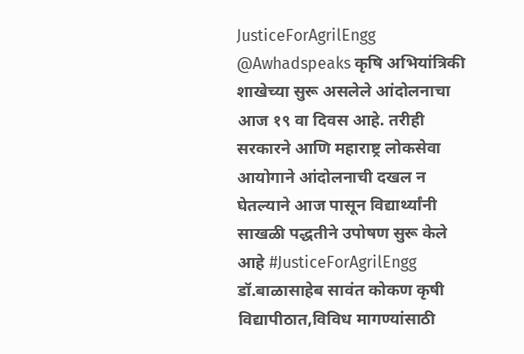JusticeForAgrilEngg
@Awhadspeaks कृषि अभियांत्रिकी शाखेच्या सुरू असलेले आंदोलनाचा आज १९ वा दिवस आहे. तरीही सरकारने आणि महाराष्ट्र लोकसेवा आयोगाने आंदोलनाची दखल न घेतल्याने आज पासून विद्यार्थ्यांनी साखळी पद्धतीने उपोषण सुरू केले आहे #JusticeForAgrilEngg
डॉ.बाळासाहेब सावंत कोकण कृषी विद्यापीठात,विविध मागण्यांसाठी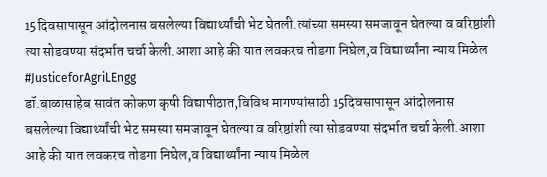15दिवसापासून आंदोलनास बसलेल्या विद्यार्थ्यांची भेट घेतली.त्यांच्या समस्या समजावून घेतल्या व वरिष्ठांशी त्या सोडवण्या संदर्भात चर्चा केली.आशा आहे की यात लवकरच तोडगा निघेल,व विद्यार्थ्यांना न्याय मिळेल
#JusticeforAgriLEngg
डॉ.बाळासाहेब सावंत कोकण कृषी विद्यापीठात,विविध मागण्यांसाठी 15दिवसापासून आंदोलनास बसलेल्या विद्यार्थ्यांची भेट समस्या समजावून घेतल्या व वरिष्ठांशी त्या सोडवण्या संदर्भात चर्चा केली.आशा आहे की यात लवकरच तोडगा निघेल,व विद्यार्थ्यांना न्याय मिळेल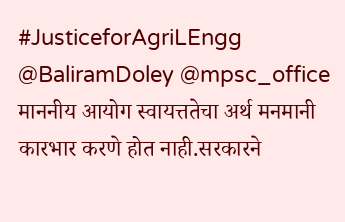#JusticeforAgriLEngg
@BaliramDoley @mpsc_office माननीय आयोग स्वायत्ततेचा अर्थ मनमानी कारभार करणे होत नाही.सरकारने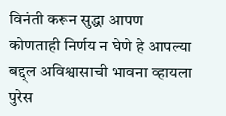विनंती करून सुद्धा आपण कोणताही निर्णय न घेणे हे आपल्या बद्द्ल अविश्वासाची भावना व्हायला पुरेस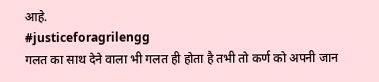आहे.
#justiceforagrilengg
गलत का साथ देने वाला भी गलत ही होता है तभी तो कर्ण को अपनी जान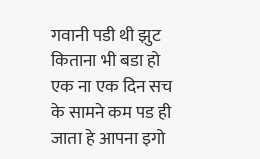गवानी पडी थी झुट किताना भी बडा हो एक ना एक दिन सच के सामने कम पड ही जाता हे आपना इगो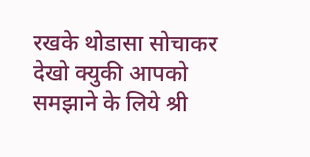रखके थोडासा सोचाकर देखो क्युकी आपको समझाने के लिये श्री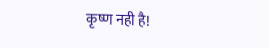कृष्ण नही है!